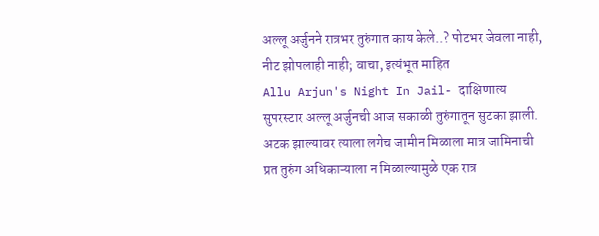अल्लू अर्जुनने रात्रभर तुरुंगात काय केले..? पोटभर जेवला नाही, नीट झोपलाही नाही; वाचा, इत्यंभूत माहित
Allu Arjun's Night In Jail- दाक्षिणात्य सुपरस्टार अल्लू अर्जुनची आज सकाळी तुरुंगातून सुटका झाली. अटक झाल्यावर त्याला लगेच जामीन मिळाला मात्र जामिनाची प्रत तुरुंग अधिकाऱ्याला न मिळाल्यामुळे एक रात्र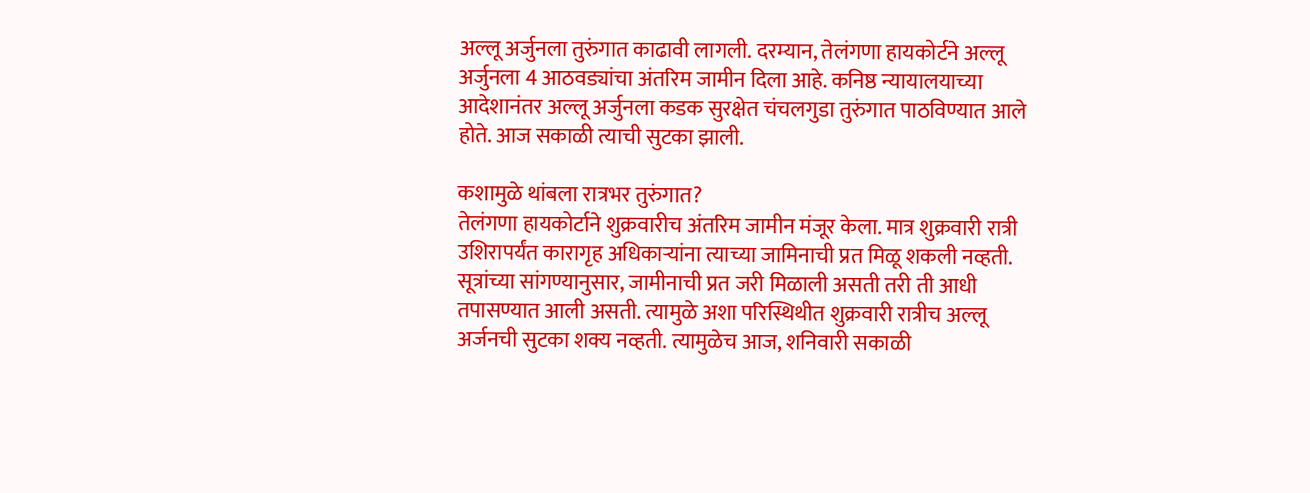अल्लू अर्जुनला तुरुंगात काढावी लागली. दरम्यान, तेलंगणा हायकोर्टने अल्लू अर्जुनला 4 आठवड्यांचा अंतरिम जामीन दिला आहे. कनिष्ठ न्यायालयाच्या आदेशानंतर अल्लू अर्जुनला कडक सुरक्षेत चंचलगुडा तुरुंगात पाठविण्यात आले होते. आज सकाळी त्याची सुटका झाली.

कशामुळे थांबला रात्रभर तुरुंगात?
तेलंगणा हायकोर्टाने शुक्रवारीच अंतरिम जामीन मंजूर केला. मात्र शुक्रवारी रात्री उशिरापर्यंत कारागृह अधिकाऱ्यांना त्याच्या जामिनाची प्रत मिळू शकली नव्हती. सूत्रांच्या सांगण्यानुसार, जामीनाची प्रत जरी मिळाली असती तरी ती आधी तपासण्यात आली असती. त्यामुळे अशा परिस्थिथीत शुक्रवारी रात्रीच अल्लू अर्जनची सुटका शक्य नव्हती. त्यामुळेच आज, शनिवारी सकाळी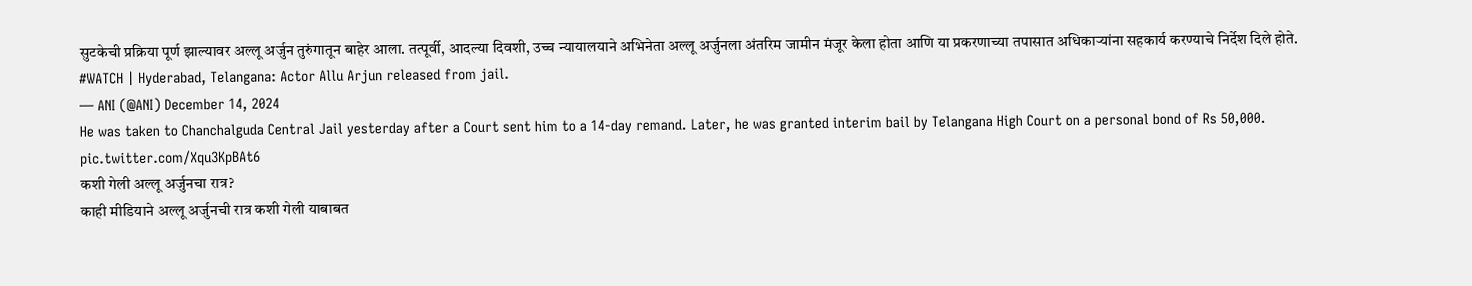सुटकेची प्रक्रिया पूर्ण झाल्यावर अल्लू अर्जुन तुरुंगातून बाहेर आला. तत्पूर्वी, आदल्या दिवशी, उच्च न्यायालयाने अभिनेता अल्लू अर्जुनला अंतरिम जामीन मंजूर केला होता आणि या प्रकरणाच्या तपासात अधिकाऱ्यांना सहकार्य करण्याचे निर्देश दिले होते.
#WATCH | Hyderabad, Telangana: Actor Allu Arjun released from jail.
— ANI (@ANI) December 14, 2024
He was taken to Chanchalguda Central Jail yesterday after a Court sent him to a 14-day remand. Later, he was granted interim bail by Telangana High Court on a personal bond of Rs 50,000. pic.twitter.com/Xqu3KpBAt6
कशी गेली अल्लू अर्जुनचा रात्र?
काही मीडियाने अल्लू अर्जुनची रात्र कशी गेली याबाबत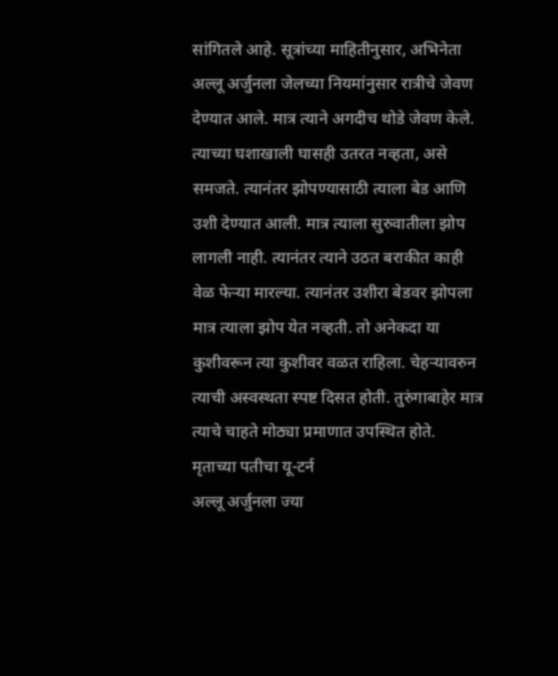सांगितले आहे. सूत्रांच्या माहितीनुसार, अभिनेता अल्लू अर्जुनला जेलच्या नियमांनुसार रात्रीचे जेवण देण्यात आले. मात्र त्याने अगदीच थोडे जेवण केले. त्याच्या घशाखाली घासही उतरत नव्हता, असे समजते. त्यानंतर झोपण्यासाठी त्याला बेड आणि उशी देण्यात आली. मात्र त्याला सुरुवातीला झोप लागली नाही. त्यानंतर त्याने उठत बराकीत काही वेळ फेऱ्या मारल्या. त्यानंतर उशीरा बेडवर झोपला मात्र त्याला झोप येत नव्हती. तो अनेकदा या कुशीवरून त्या कुशीवर वळत राहिला. चेहऱ्यावरुन त्याची अस्वस्थता स्पष्ट दिसत होती. तुरुंगाबाहेर मात्र त्याचे चाहते मोठ्या प्रमाणात उपस्थित होते.
मृताच्या पतीचा यू-टर्न
अल्लू अर्जुनला ज्या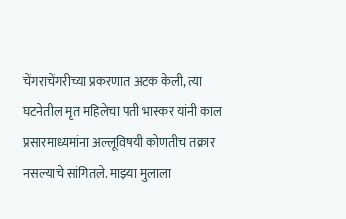चेंगराचेंगरीच्या प्रकरणात अटक केली, त्या घटनेतील मृत महिलेचा पती भास्कर यांनी काल प्रसारमाध्यमांना अल्लूविषयी कोणतीच तक्रार नसल्याचे सांगितले. माझ्या मुलाला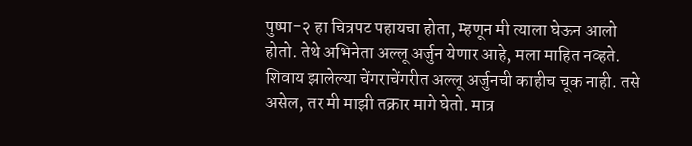पुष्पा-२ हा चित्रपट पहायचा होता, म्हणून मी त्याला घेऊन आलो होतो. तेथे अभिनेता अल्लू अर्जुन येणार आहे, मला माहित नव्हते. शिवाय झालेल्या चेंगराचेंगरीत अल्लू अर्जुनची काहीच चूक नाही. तसे असेल, तर मी माझी तक्रार मागे घेतो. मात्र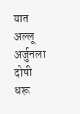यात अल्लू अर्जुनला दोषी धरू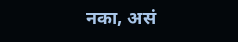नका, असं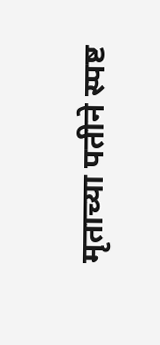मृताच्या पतीने स्पष्ट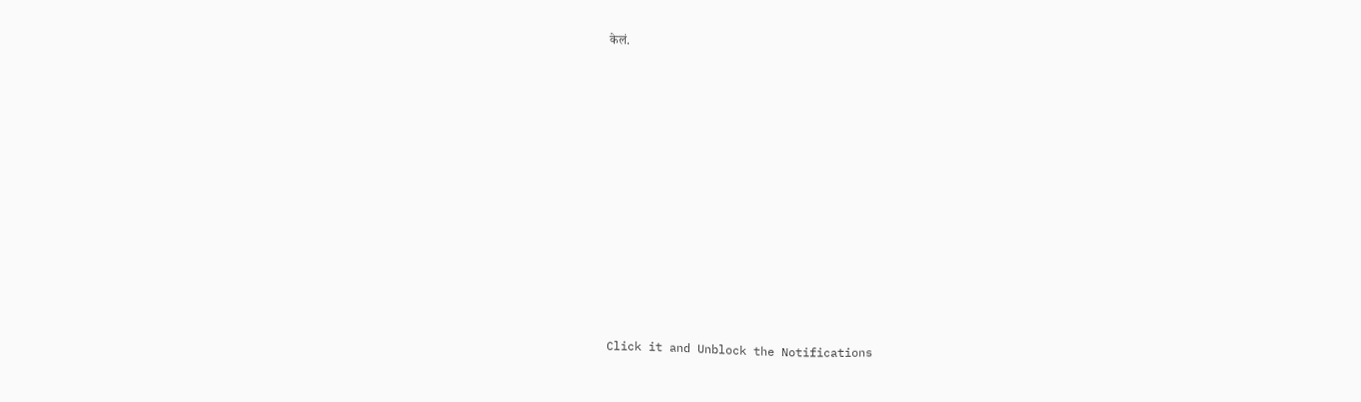केलं.












Click it and Unblock the Notifications